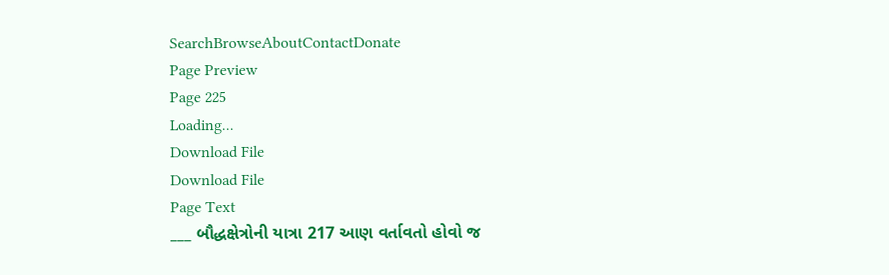SearchBrowseAboutContactDonate
Page Preview
Page 225
Loading...
Download File
Download File
Page Text
___ બૌદ્ધક્ષેત્રોની યાત્રા 217 આણ વર્તાવતો હોવો જ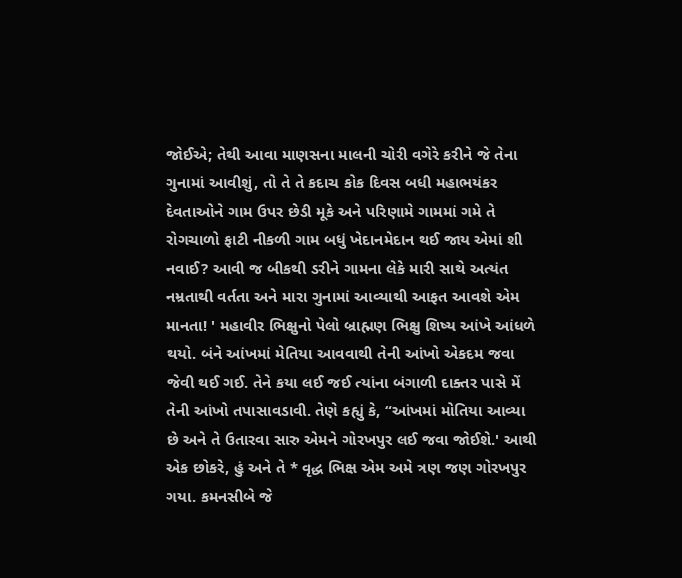જોઈએ; તેથી આવા માણસના માલની ચોરી વગેરે કરીને જે તેના ગુનામાં આવીશું, તો તે તે કદાચ કોક દિવસ બધી મહાભયંકર દેવતાઓને ગામ ઉપર છેડી મૂકે અને પરિણામે ગામમાં ગમે તે રોગચાળો ફાટી નીકળી ગામ બધું ખેદાનમેદાન થઈ જાય એમાં શી નવાઈ? આવી જ બીકથી ડરીને ગામના લેકે મારી સાથે અત્યંત નમ્રતાથી વર્તતા અને મારા ગુનામાં આવ્યાથી આફત આવશે એમ માનતા! ' મહાવીર ભિક્ષુનો પેલો બ્રાહ્મણ ભિક્ષુ શિષ્ય આંખે આંધળે થયો. બંને આંખમાં મેતિયા આવવાથી તેની આંખો એકદમ જવા જેવી થઈ ગઈ. તેને કયા લઈ જઈ ત્યાંના બંગાળી દાક્તર પાસે મેં તેની આંખો તપાસાવડાવી. તેણે કહ્યું કે, “આંખમાં મોતિયા આવ્યા છે અને તે ઉતારવા સારુ એમને ગોરખપુર લઈ જવા જોઈશે.' આથી એક છોકરે, હું અને તે * વૃદ્ધ ભિક્ષ એમ અમે ત્રણ જણ ગોરખપુર ગયા. કમનસીબે જે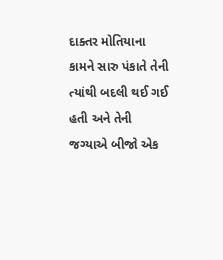દાક્તર મોતિયાના કામને સારુ પંકાતે તેની ત્યાંથી બદલી થઈ ગઈ હતી અને તેની જગ્યાએ બીજો એક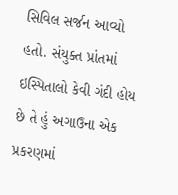સિવિલ સર્જન આવ્યો હતો. સંયુક્ત પ્રાંતમાં ઇસ્પિતાલો કેવી ગંદી હોય છે તે હું અગાઉના એક પ્રકરણમાં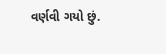વર્ણવી ગયો છું.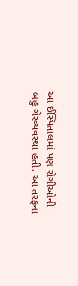આ ઈસ્પિતાલમાં પણ રોગીઓની બહુ ગેરવ્યવસ્થા હતી. આ તરફના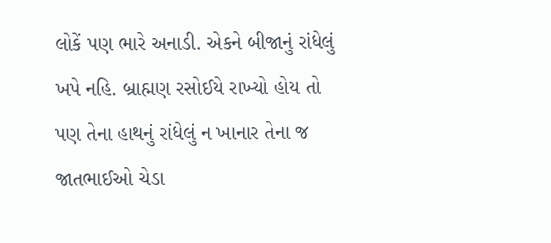લોકેં પણ ભારે અનાડી. એકને બીજાનું રાંધેલું ખપે નહિ. બ્રાહ્મણ રસોઈયે રાખ્યો હોય તો પણ તેના હાથનું રાંધેલું ન ખાનાર તેના જ જાતભાઈઓ ચેડા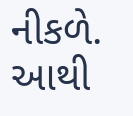નીકળે. આથી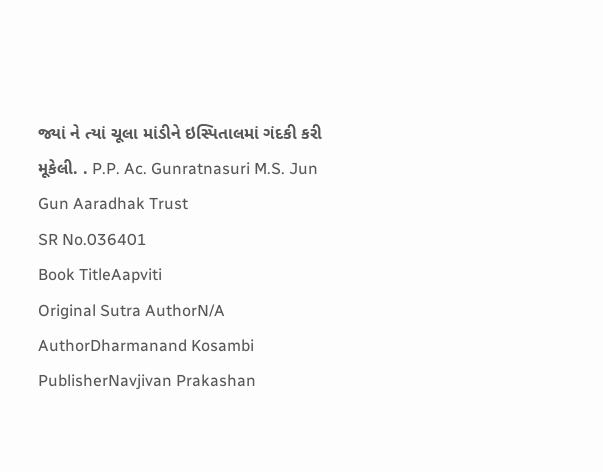જ્યાં ને ત્યાં ચૂલા માંડીને ઇસ્પિતાલમાં ગંદકી કરી મૂકેલી. . P.P. Ac. Gunratnasuri M.S. Jun Gun Aaradhak Trust
SR No.036401
Book TitleAapviti
Original Sutra AuthorN/A
AuthorDharmanand Kosambi
PublisherNavjivan Prakashan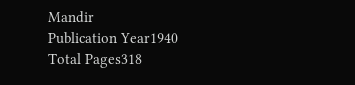Mandir
Publication Year1940
Total Pages318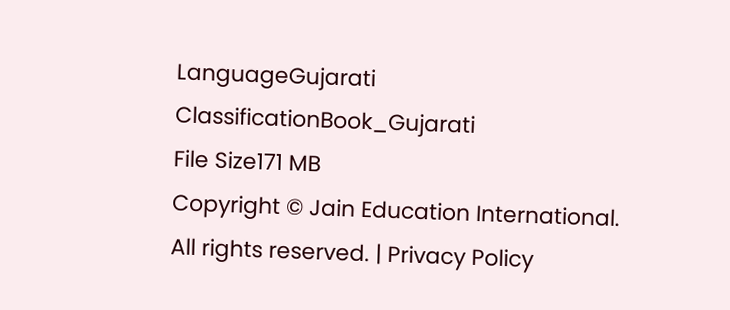LanguageGujarati
ClassificationBook_Gujarati
File Size171 MB
Copyright © Jain Education International. All rights reserved. | Privacy Policy